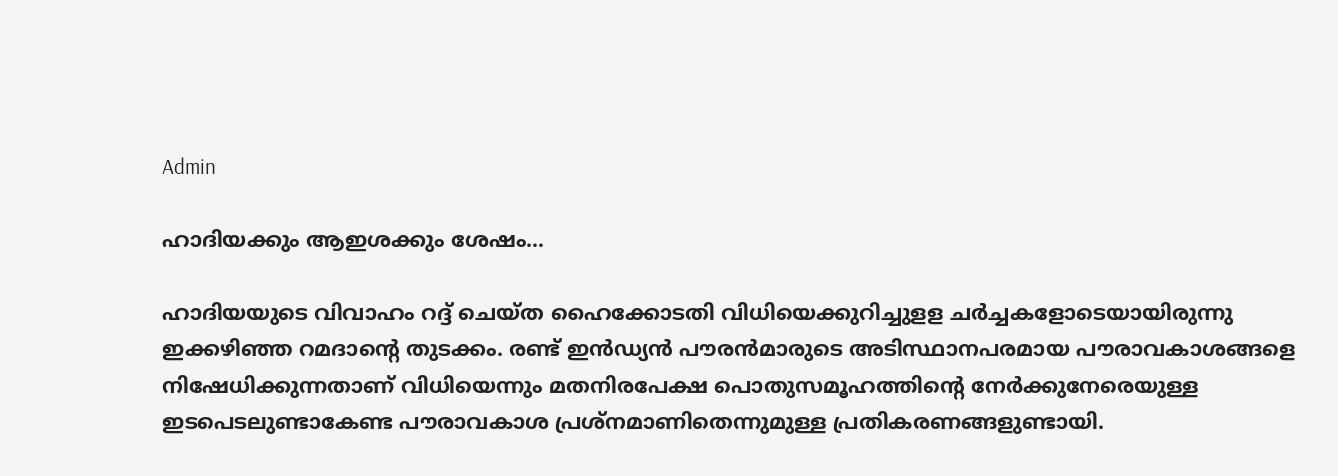Admin

ഹാദിയക്കും ആഇശക്കും ശേഷം…

ഹാദിയയുടെ വിവാഹം റദ്ദ് ചെയ്ത ഹൈക്കോടതി വിധിയെക്കുറിച്ചുളള ചര്‍ച്ചകളോടെയായിരുന്നു ഇക്കഴിഞ്ഞ റമദാന്റെ തുടക്കം. രണ്ട് ഇന്‍ഡ്യന്‍ പൗരന്‍മാരുടെ അടിസ്ഥാനപരമായ പൗരാവകാശങ്ങളെ നിഷേധിക്കുന്നതാണ് വിധിയെന്നും മതനിരപേക്ഷ പൊതുസമൂഹത്തിന്റെ നേര്‍ക്കുനേരെയുള്ള ഇടപെടലുണ്ടാകേണ്ട പൗരാവകാശ പ്രശ്‌നമാണിതെന്നുമുള്ള പ്രതികരണങ്ങളുണ്ടായി.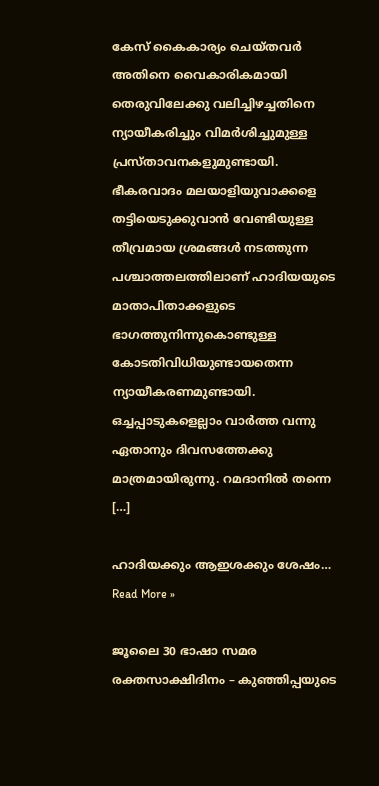കേസ് കൈകാര്യം ചെയ്തവര്‍ അതിനെ വൈകാരികമായി തെരുവിലേക്കു വലിച്ചിഴച്ചതിനെ ന്യായീകരിച്ചും വിമര്‍ശിച്ചുമുള്ള പ്രസ്താവനകളുമുണ്ടായി. ഭീകരവാദം മലയാളിയുവാക്കളെ തട്ടിയെടുക്കുവാന്‍ വേണ്ടിയുള്ള തീവ്രമായ ശ്രമങ്ങള്‍ നടത്തുന്ന പശ്ചാത്തലത്തിലാണ് ഹാദിയയുടെ മാതാപിതാക്കളുടെ ഭാഗത്തുനിന്നുകൊണ്ടുള്ള കോടതിവിധിയുണ്ടായതെന്ന ന്യായീകരണമുണ്ടായി. ഒച്ചപ്പാടുകളെല്ലാം വാര്‍ത്ത വന്നു ഏതാനും ദിവസത്തേക്കു മാത്രമായിരുന്നു. റമദാനില്‍ തന്നെ […]

ഹാദിയക്കും ആഇശക്കും ശേഷം… Read More »

ജൂലൈ 30 ഭാഷാ സമര രക്തസാക്ഷിദിനം – കുഞ്ഞിപ്പയുടെ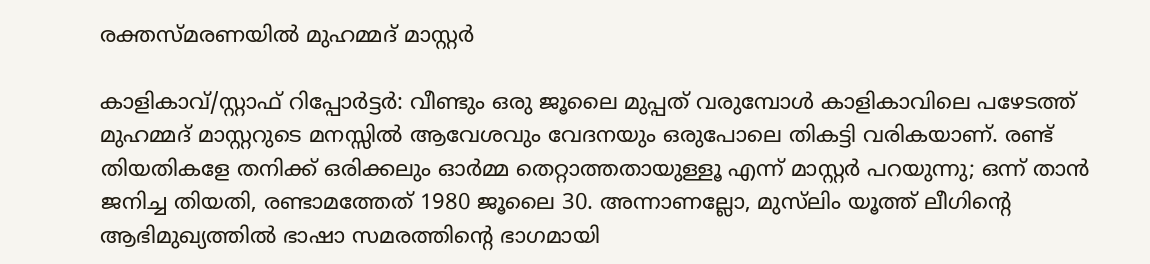രക്തസ്മരണയിൽ മുഹമ്മദ്‌ മാസ്റ്റർ

കാളികാവ്‌/സ്റ്റാഫ്‌ റിപ്പോർട്ടർ: വീണ്ടും ഒരു ജൂലൈ മുപ്പത്‌ വരുമ്പോൾ കാളികാവിലെ പഴേടത്ത്‌ മുഹമ്മദ്‌ മാസ്റ്ററുടെ മനസ്സിൽ ആവേശവും വേദനയും ഒരുപോലെ തികട്ടി വരികയാണ്‌. രണ്ട്‌ തിയതികളേ തനിക്ക്‌ ഒരിക്കലും ഓർമ്മ തെറ്റാത്തതായുള്ളൂ എന്ന് മാസ്റ്റർ പറയുന്നു; ഒന്ന് താൻ ജനിച്ച തിയതി, രണ്ടാമത്തേത്‌ 1980 ജൂലൈ 30. അന്നാണല്ലോ, മുസ്‌ലിം യൂത്ത്‌ ലീഗിന്റെ ആഭിമുഖ്യത്തിൽ ഭാഷാ സമരത്തിന്റെ ഭാഗമായി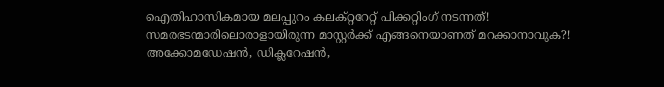ഐതിഹാസികമായ മലപ്പുറം കലക്റ്ററേറ്റ്‌ പിക്കറ്റിംഗ്‌ നടന്നത്‌! സമരഭടന്മാരിലൊരാളായിരുന്ന മാസ്റ്റർക്ക്‌ എങ്ങനെയാണത്‌ മറക്കാനാവുക?! അക്കോമഡേഷൻ, ഡിക്ലറേഷൻ,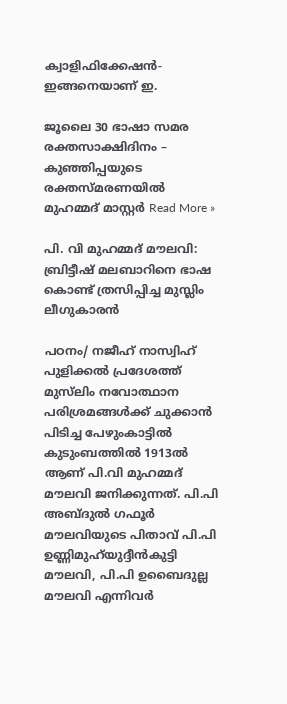ക്വാളിഫിക്കേഷൻ-ഇങ്ങനെയാണ്‌ ഇ.

ജൂലൈ 30 ഭാഷാ സമര രക്തസാക്ഷിദിനം – കുഞ്ഞിപ്പയുടെ രക്തസ്മരണയിൽ മുഹമ്മദ്‌ മാസ്റ്റർ Read More »

പി. വി മുഹമ്മദ് മൗലവി: ബ്രിട്ടീഷ് മലബാറിനെ ഭാഷ കൊണ്ട് ത്രസിപ്പിച്ച മുസ്ലിം ലീഗുകാരൻ

പഠനം/ നജീഹ് നാസ്വിഹ് പുളിക്കല്‍ പ്രദേശത്ത് മുസ്‌ലിം നവോത്ഥാന പരിശ്രമങ്ങള്‍ക്ക് ചുക്കാന്‍ പിടിച്ച പേഴുംകാട്ടില്‍ കുടുംബത്തില്‍ 1913ല്‍ ആണ് പി.വി മുഹമ്മദ് മൗലവി ജനിക്കുന്നത്. പി.പി അബ്ദുല്‍ ഗഫൂര്‍ മൗലവിയുടെ പിതാവ് പി.പി ഉണ്ണിമുഹ്‌യുദ്ദീന്‍കുട്ടി മൗലവി, പി.പി ഉബൈദുല്ല മൗലവി എന്നിവര്‍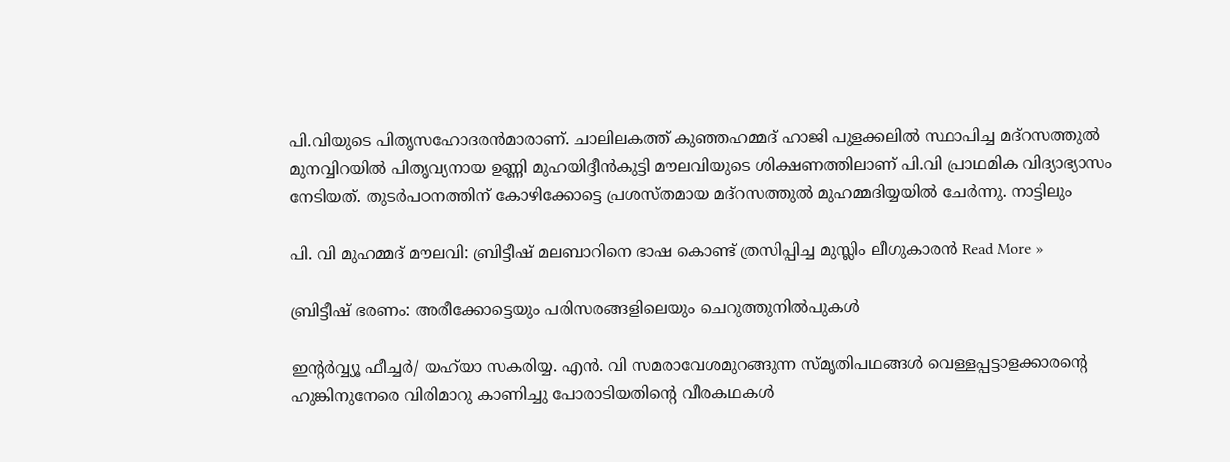പി.വിയുടെ പിതൃസഹോദരന്‍മാരാണ്. ചാലിലകത്ത് കുഞ്ഞഹമ്മദ് ഹാജി പുളക്കലില്‍ സ്ഥാപിച്ച മദ്‌റസത്തുല്‍ മുനവ്വിറയില്‍ പിതൃവ്യനായ ഉണ്ണി മുഹയിദ്ദീന്‍കുട്ടി മൗലവിയുടെ ശിക്ഷണത്തിലാണ് പി.വി പ്രാഥമിക വിദ്യാഭ്യാസം നേടിയത്. തുടര്‍പഠനത്തിന് കോഴിക്കോട്ടെ പ്രശസ്തമായ മദ്‌റസത്തുല്‍ മുഹമ്മദിയ്യയില്‍ ചേര്‍ന്നു. നാട്ടിലും

പി. വി മുഹമ്മദ് മൗലവി: ബ്രിട്ടീഷ് മലബാറിനെ ഭാഷ കൊണ്ട് ത്രസിപ്പിച്ച മുസ്ലിം ലീഗുകാരൻ Read More »

ബ്രിട്ടീഷ്‌ ഭരണം: അരീക്കോട്ടെയും പരിസരങ്ങളിലെയും ചെറുത്തുനിൽപുകൾ

ഇന്റർവ്വ്യൂ ഫീച്ചർ/ യഹ്‌യാ സകരിയ്യ. എൻ. വി സമരാവേശമുറങ്ങുന്ന സ്മൃതിപഥങ്ങള്‍ വെള്ളപ്പട്ടാളക്കാരന്റെ ഹുങ്കിനുനേരെ വിരിമാറു കാണിച്ചു പോരാടിയതിന്റെ വീരകഥകള്‍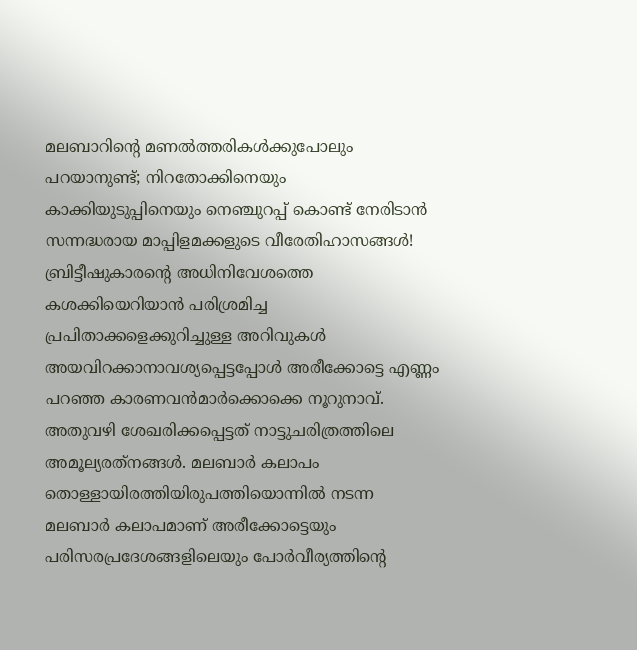മലബാറിന്റെ മണല്‍ത്തരികള്‍ക്കുപോലും പറയാനുണ്ട്; നിറതോക്കിനെയും കാക്കിയുടുപ്പിനെയും നെഞ്ചുറപ്പ് കൊണ്ട് നേരിടാന്‍ സന്നദ്ധരായ മാപ്പിളമക്കളുടെ വീരേതിഹാസങ്ങള്‍! ബ്രിട്ടീഷുകാരന്റെ അധിനിവേശത്തെ കശക്കിയെറിയാന്‍ പരിശ്രമിച്ച പ്രപിതാക്കളെക്കുറിച്ചുള്ള അറിവുകൾ അയവിറക്കാനാവശ്യപ്പെട്ടപ്പോള്‍ അരീക്കോട്ടെ എണ്ണം പറഞ്ഞ കാരണവന്‍മാര്‍ക്കൊക്കെ നൂറുനാവ്. അതുവഴി ശേഖരിക്കപ്പെട്ടത് നാട്ടുചരിത്രത്തിലെ അമൂല്യരത്‌നങ്ങള്‍. മലബാര്‍ കലാപം തൊള്ളായിരത്തിയിരുപത്തിയൊന്നില്‍ നടന്ന മലബാർ കലാപമാണ്‌ അരീക്കോട്ടെയും പരിസരപ്രദേശങ്ങളിലെയും പോര്‍വീര്യത്തിന്റെ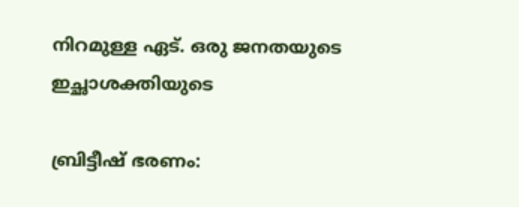നിറമുള്ള ഏട്. ഒരു ജനതയുടെ ഇച്ഛാശക്തിയുടെ

ബ്രിട്ടീഷ്‌ ഭരണം: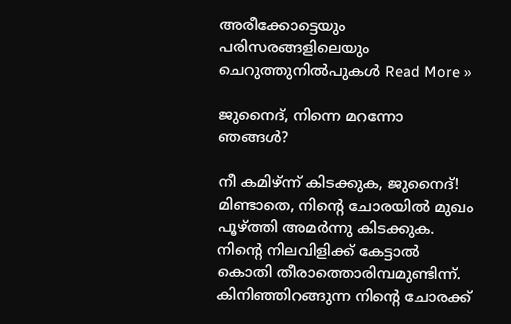അരീക്കോട്ടെയും പരിസരങ്ങളിലെയും ചെറുത്തുനിൽപുകൾ Read More »

ജുനൈദ്‌, നിന്നെ മറന്നോ ഞങ്ങൾ?

നീ കമിഴ്‌ന്ന് കിടക്കുക, ജുനൈദ്‌! മിണ്ടാതെ, നിന്റെ ചോരയിൽ മുഖം പൂഴ്‌ത്തി അമർന്നു കിടക്കുക. നിന്റെ നിലവിളിക്ക്‌ കേട്ടാൽ കൊതി തീരാത്തൊരിമ്പമുണ്ടിന്ന്. കിനിഞ്ഞിറങ്ങുന്ന നിന്റെ ചോരക്ക്‌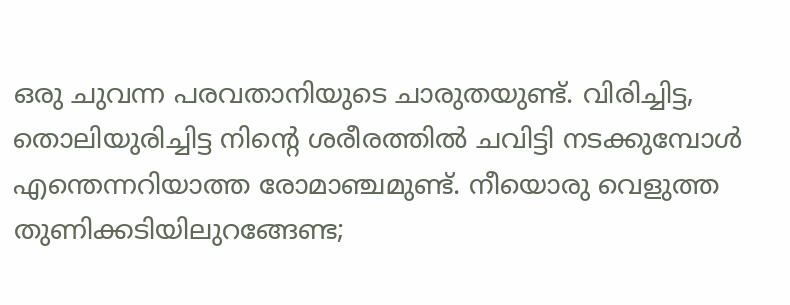ഒരു ചുവന്ന പരവതാനിയുടെ ചാരുതയുണ്ട്‌. വിരിച്ചിട്ട, തൊലിയുരിച്ചിട്ട നിന്റെ ശരീരത്തിൽ ചവിട്ടി നടക്കുമ്പോൾ എന്തെന്നറിയാത്ത രോമാഞ്ചമുണ്ട്‌. നീയൊരു വെളുത്ത തുണിക്കടിയിലുറങ്ങേണ്ട;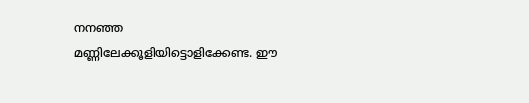നനഞ്ഞ മണ്ണിലേക്കൂളിയിട്ടൊളിക്കേണ്ട. ഈ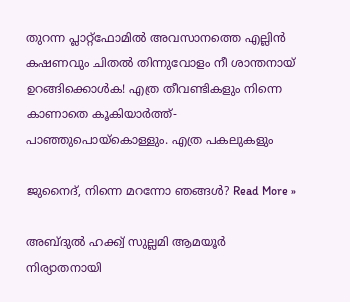തുറന്ന പ്ലാറ്റ്ഫോമിൽ അവസാനത്തെ എല്ലിൻ കഷണവും ചിതൽ തിന്നുവോളം നീ ശാന്തനായ്‌ ഉറങ്ങിക്കൊൾക! എത്ര തീവണ്ടികളും നിന്നെ കാണാതെ കൂകിയാർത്ത്‌- പാഞ്ഞുപൊയ്കൊള്ളും. എത്ര പകലുകളും

ജുനൈദ്‌, നിന്നെ മറന്നോ ഞങ്ങൾ? Read More »

അബ്ദുൽ ഹക്ക്വ്‌ സുല്ലമി ആമയൂർ നിര്യാതനായി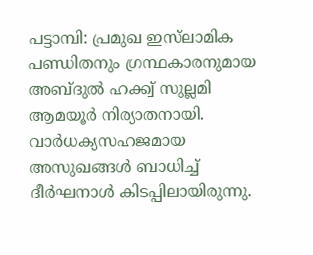പട്ടാമ്പി: പ്രമുഖ ഇസ്‌ലാമിക പണ്ഡിതനും ഗ്രന്ഥകാരനുമായ അബ്ദുൽ ഹക്ക്വ്‌ സുല്ലമി ആമയൂർ നിര്യാതനായി. വാർധക്യസഹജമായ അസുഖങ്ങൾ ബാധിച്ച്‌ ദീർഘനാൾ കിടപ്പിലായിരുന്നു.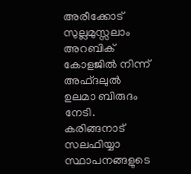അരീക്കോട്‌ സുല്ലമുസ്സലാം അറബിക്‌ കോളജിൽ നിന്ന് അഫ്ദലുൽ ഉലമാ ബിരുദം നേടി. കരിങ്ങനാട്‌ സലഫിയ്യാ സ്ഥാപനങ്ങളുടെ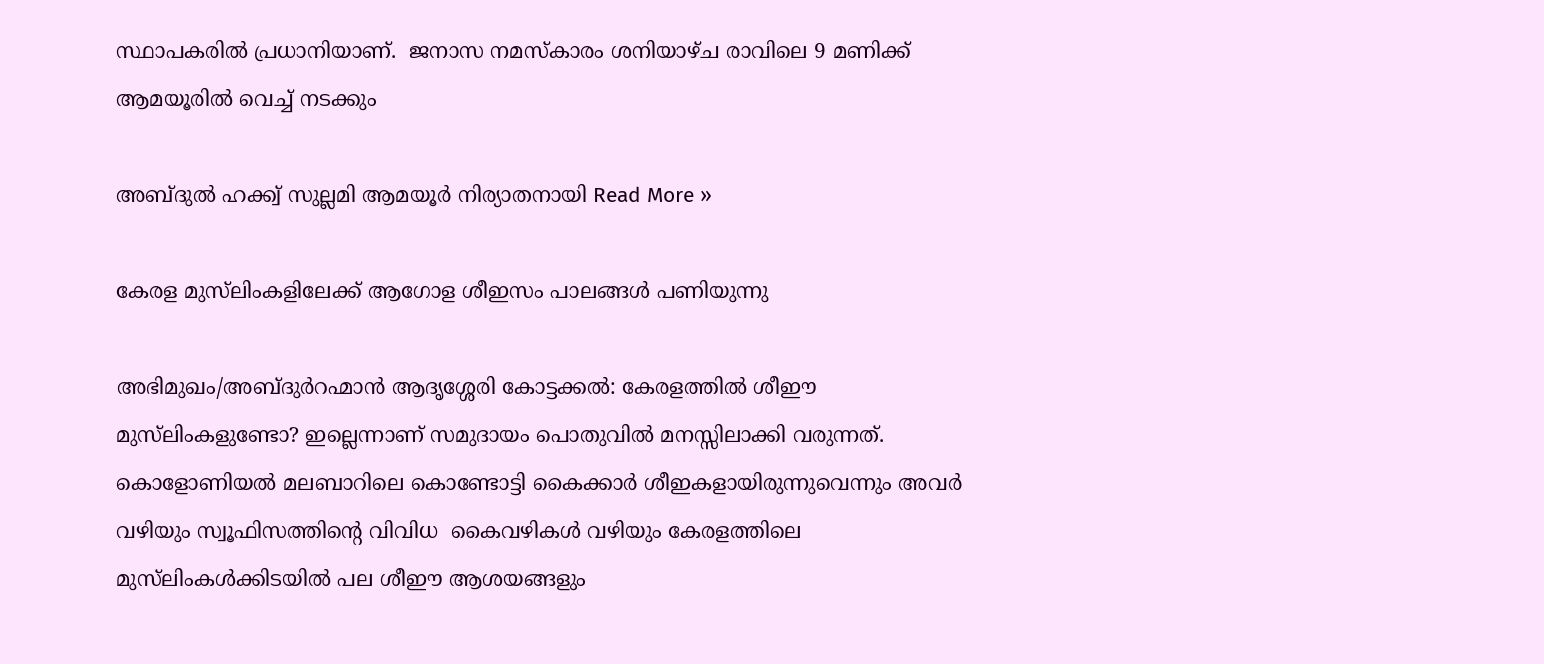സ്ഥാപകരിൽ പ്രധാനിയാണ്‌.  ജനാസ നമസ്കാരം ശനിയാഴ്ച രാവിലെ 9 മണിക്ക്‌ ആമയൂരിൽ വെച്ച്‌ നടക്കും

അബ്ദുൽ ഹക്ക്വ്‌ സുല്ലമി ആമയൂർ നിര്യാതനായി Read More »

കേരള മുസ്‌ലിംകളിലേക്ക്‌ ആഗോള ശീഇസം പാലങ്ങൾ പണിയുന്നു

അഭിമുഖം/അബ്ദുർറഹ്മാൻ ആദൃശ്ശേരി കോട്ടക്കൽ: കേരളത്തിൽ ശീഈ മുസ്‌ലിംകളുണ്ടോ? ഇല്ലെന്നാണ്‌ സമുദായം പൊതുവിൽ മനസ്സിലാക്കി വരുന്നത്‌. കൊളോണിയൽ മലബാറിലെ കൊണ്ടോട്ടി കൈക്കാർ ശീഇകളായിരുന്നുവെന്നും അവർ വഴിയും സ്വൂഫിസത്തിന്റെ വിവിധ  കൈവഴികൾ വഴിയും കേരളത്തിലെ മുസ്‌ലിംകൾക്കിടയിൽ പല ശീഈ ആശയങ്ങളും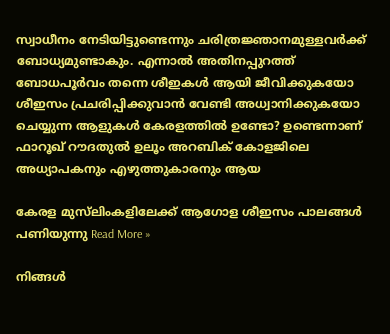സ്വാധീനം നേടിയിട്ടുണ്ടെന്നും ചരിത്രജ്ഞാനമുള്ളവർക്ക്‌ ബോധ്യമുണ്ടാകും. എന്നാൽ അതിനപ്പുറത്ത്‌ ബോധപൂർവം തന്നെ ശീഇകൾ ആയി ജീവിക്കുകയോ ശീഇസം പ്രചരിപ്പിക്കുവാൻ വേണ്ടി അധ്വാനിക്കുകയോ ചെയ്യുന്ന ആളുകൾ കേരളത്തിൽ ഉണ്ടോ? ഉണ്ടെന്നാണ്‌ ഫാറൂഖ്‌ റൗദതുൽ ഉലൂം അറബിക്‌ കോളജിലെ അധ്യാപകനും എഴുത്തുകാരനും ആയ

കേരള മുസ്‌ലിംകളിലേക്ക്‌ ആഗോള ശീഇസം പാലങ്ങൾ പണിയുന്നു Read More »

നിങ്ങൾ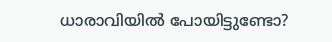ധാരാവിയിൽ പോയിട്ടുണ്ടോ?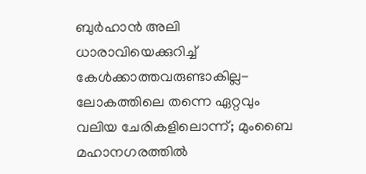ബുർഹാൻ അലി ധാരാവിയെക്കുറിച്ച്‌ കേൾക്കാത്തവരുണ്ടാകില്ല-ലോകത്തിലെ തന്നെ ഏറ്റവും വലിയ ചേരികളിലൊന്ന്; മുംബൈ മഹാനഗരത്തിൽ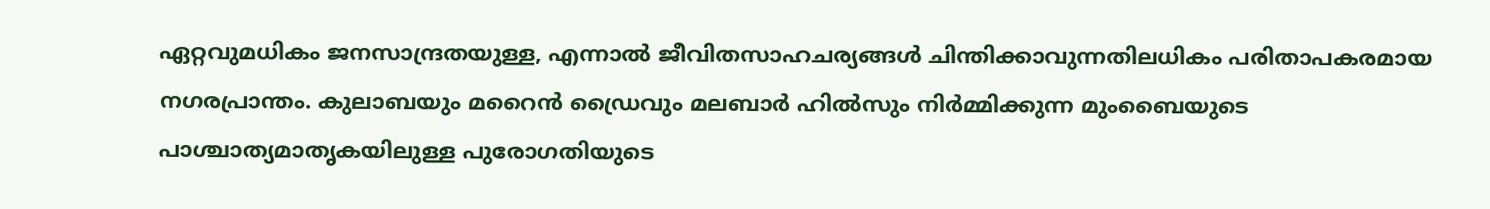ഏറ്റവുമധികം ജനസാന്ദ്രതയുള്ള, എന്നാൽ ജീവിതസാഹചര്യങ്ങൾ ചിന്തിക്കാവുന്നതിലധികം പരിതാപകരമായ നഗരപ്രാന്തം. കുലാബയും മറൈൻ ഡ്രൈവും മലബാർ ഹിൽസും നിർമ്മിക്കുന്ന മുംബൈയുടെ പാശ്ചാത്യമാതൃകയിലുള്ള പുരോഗതിയുടെ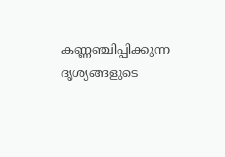കണ്ണഞ്ചിപ്പിക്കുന്ന ദൃശ്യങ്ങളുടെ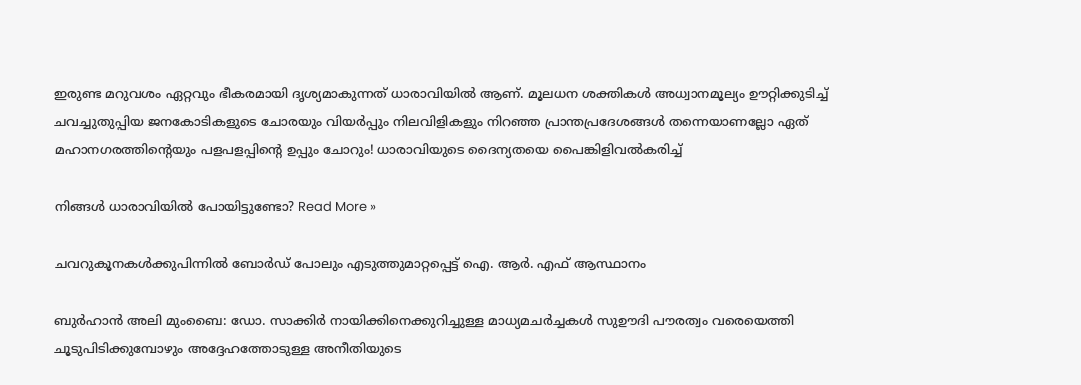ഇരുണ്ട മറുവശം ഏറ്റവും ഭീകരമായി ദൃശ്യമാകുന്നത്‌ ധാരാവിയിൽ ആണ്‌. മൂലധന ശക്തികൾ അധ്വാനമൂല്യം ഊറ്റിക്കുടിച്ച്‌  ചവച്ചുതുപ്പിയ ജനകോടികളുടെ ചോരയും വിയർപ്പും നിലവിളികളും നിറഞ്ഞ പ്രാന്തപ്രദേശങ്ങൾ തന്നെയാണല്ലോ ഏത്‌ മഹാനഗരത്തിന്റെയും പളപളപ്പിന്റെ ഉപ്പും ചോറും! ധാരാവിയുടെ ദൈന്യതയെ പൈങ്കിളിവൽകരിച്ച്‌

നിങ്ങൾ ധാരാവിയിൽ പോയിട്ടുണ്ടോ? Read More »

ചവറുകൂനകൾക്കുപിന്നിൽ ബോർഡ്‌ പോലും എടുത്തുമാറ്റപ്പെട്ട്‌ ഐ. ആർ. എഫ്‌ ആസ്ഥാനം

ബുർഹാൻ അലി മുംബൈ: ഡോ. സാക്കിർ നായിക്കിനെക്കുറിച്ചുള്ള മാധ്യമചർച്ചകൾ സുഊദി പൗരത്വം വരെയെത്തി ചൂടുപിടിക്കുമ്പോഴും അദ്ദേഹത്തോടുള്ള അനീതിയുടെ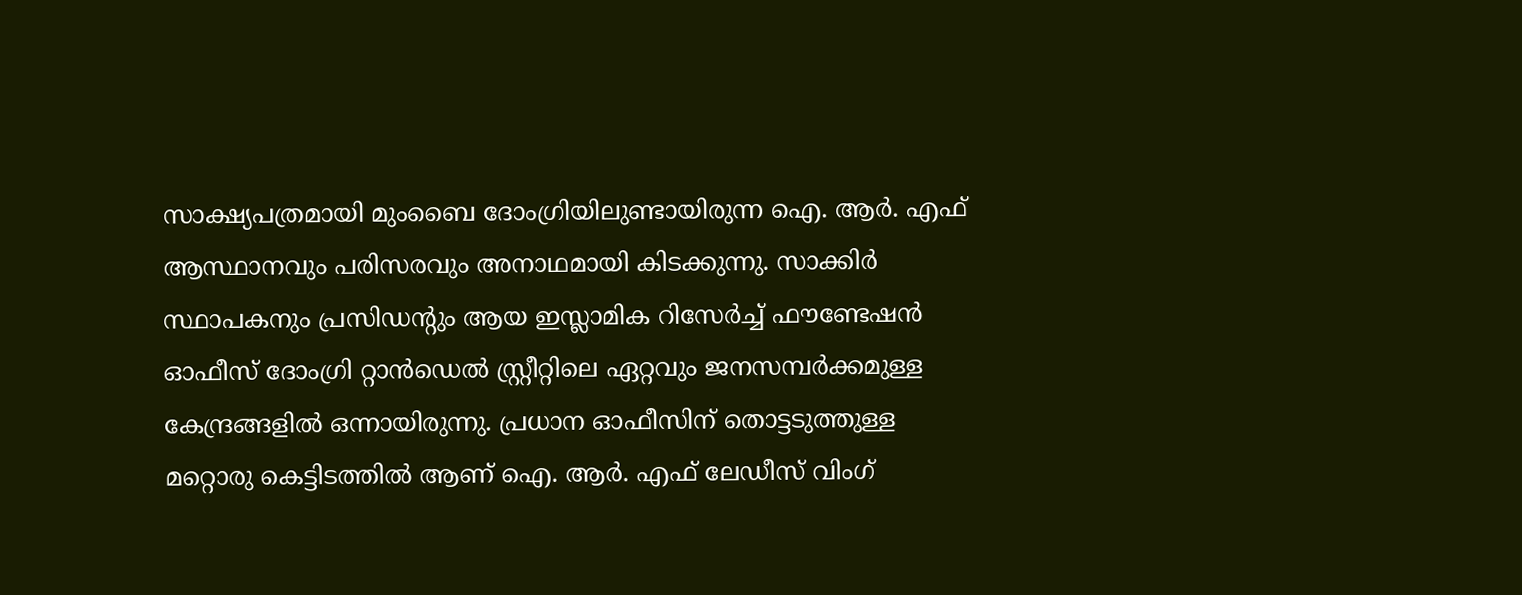സാക്ഷ്യപത്രമായി മുംബൈ ദോംഗ്രിയിലുണ്ടായിരുന്ന ഐ. ആർ. എഫ്‌ ആസ്ഥാനവും പരിസരവും അനാഥമായി കിടക്കുന്നു. സാക്കിർ സ്ഥാപകനും പ്രസിഡന്റും ആയ ഇസ്ലാമിക റിസേർച്ച്‌ ഫൗണ്ടേഷൻ ഓഫീസ്‌ ദോംഗ്രി റ്റാൻഡെൽ സ്റ്റ്രീറ്റിലെ ഏറ്റവും ജനസമ്പർക്കമുള്ള കേന്ദ്രങ്ങളിൽ ഒന്നായിരുന്നു. പ്രധാന ഓഫീസിന്‌ തൊട്ടടുത്തുള്ള മറ്റൊരു കെട്ടിടത്തിൽ ആണ്‌ ഐ. ആർ. എഫ്‌ ലേഡീസ്‌ വിംഗ്‌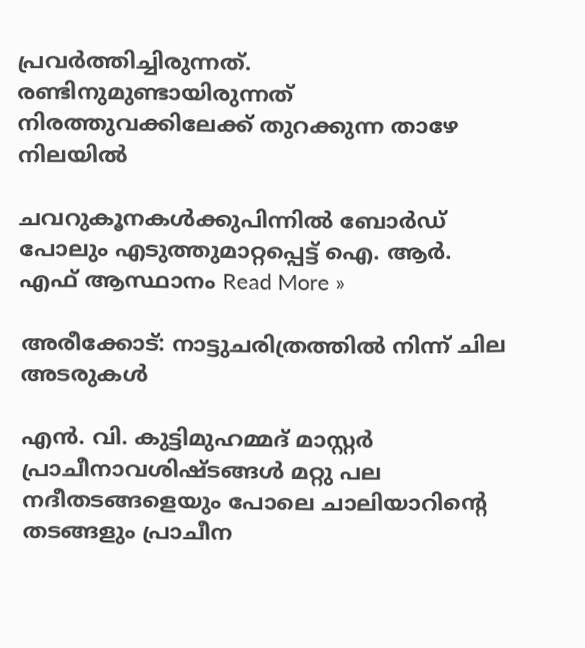പ്രവർത്തിച്ചിരുന്നത്‌. രണ്ടിനുമുണ്ടായിരുന്നത്‌‌ നിരത്തുവക്കിലേക്ക്‌ തുറക്കുന്ന താഴേ നിലയിൽ

ചവറുകൂനകൾക്കുപിന്നിൽ ബോർഡ്‌ പോലും എടുത്തുമാറ്റപ്പെട്ട്‌ ഐ. ആർ. എഫ്‌ ആസ്ഥാനം Read More »

അരീക്കോട്: നാട്ടുചരിത്രത്തില്‍ നിന്ന് ചില അടരുകള്‍

എൻ. വി. കുട്ടിമുഹമ്മദ്‌ മാസ്റ്റർ പ്രാചീനാവശിഷ്ടങ്ങള്‍ മറ്റു പല നദീതടങ്ങളെയും പോലെ ചാലിയാറിന്റെ തടങ്ങളും പ്രാചീന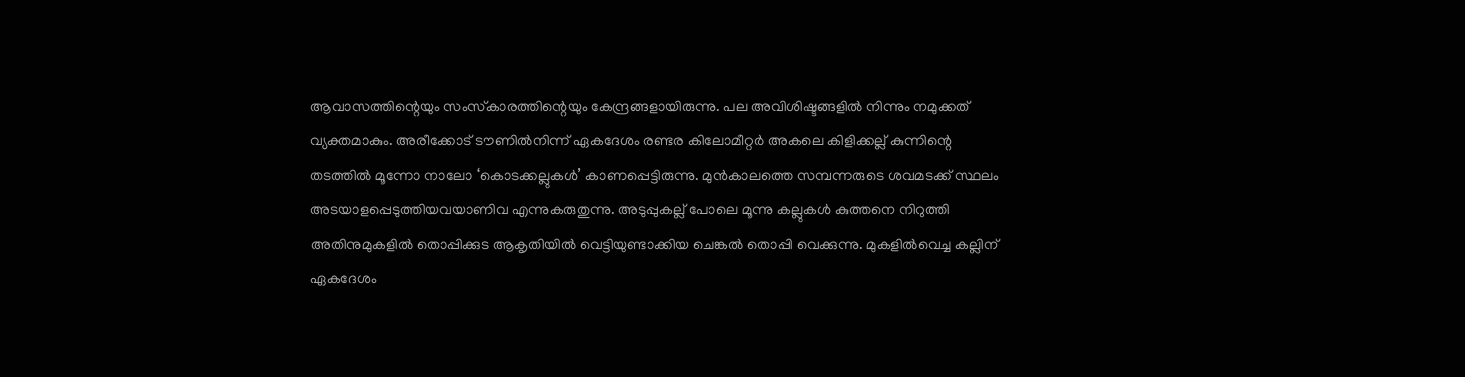ആവാസത്തിന്റെയും സംസ്‌കാരത്തിന്റെയും കേന്ദ്രങ്ങളായിരുന്നു. പല അവിശിഷ്ടങ്ങളില്‍ നിന്നും നമുക്കത് വ്യക്തമാകും. അരീക്കോട് ടൗണിൽനിന്ന് ഏകദേശം രണ്ടര കിലോമീറ്റര്‍ അകലെ കിളിക്കല്ല് കുന്നിന്റെ തടത്തില്‍ മൂന്നോ നാലോ ‘കൊടക്കല്ലുകള്‍’ കാണപ്പെട്ടിരുന്നു. മുന്‍കാലത്തെ സമ്പന്നരുടെ ശവമടക്ക് സ്ഥലം അടയാളപ്പെടുത്തിയവയാണിവ എന്നുകരുതുന്നു. അടുപ്പുകല്ല് പോലെ മൂന്നു കല്ലുകള്‍ കുത്തനെ നിറുത്തി അതിനുമുകളില്‍ തൊപ്പിക്കുട ആകൃതിയില്‍ വെട്ടിയുണ്ടാക്കിയ ചെങ്കല്‍ തൊപ്പി വെക്കുന്നു. മുകളില്‍വെച്ച കല്ലിന് ഏകദേശം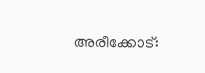അരീക്കോട്: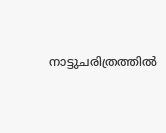നാട്ടുചരിത്രത്തില്‍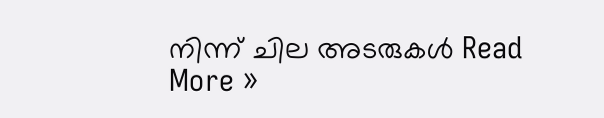നിന്ന് ചില അടരുകള്‍ Read More »